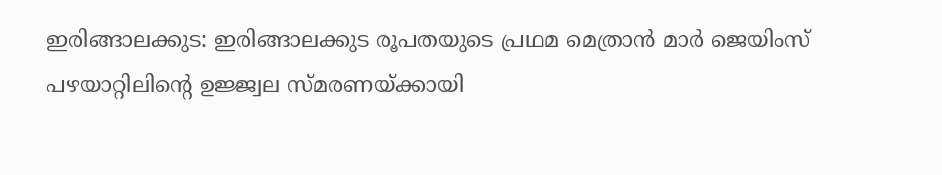ഇരിങ്ങാലക്കുട: ഇരിങ്ങാലക്കുട രൂപതയുടെ പ്രഥമ മെത്രാൻ മാർ ജെയിംസ് പഴയാറ്റിലിന്റെ ഉജ്ജ്വല സ്മരണയ്ക്കായി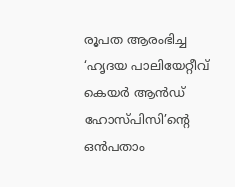രൂപത ആരംഭിച്ച ‘ഹൃദയ പാലിയേറ്റീവ് കെയർ ആൻഡ് ഹോസ്പിസി’ന്റെ ഒൻപതാം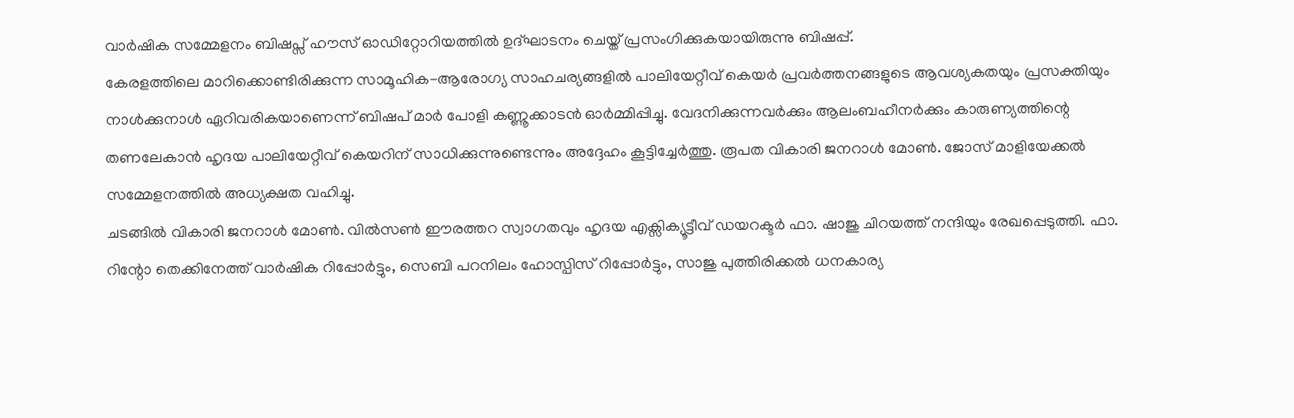വാർഷിക സമ്മേളനം ബിഷപ്സ് ഹൗസ് ഓഡിറ്റോറിയത്തിൽ ഉദ്ഘാടനം ചെയ്ത് പ്രസംഗിക്കുകയായിരുന്നു ബിഷപ്പ്.
കേരളത്തിലെ മാറിക്കൊണ്ടിരിക്കുന്ന സാമൂഹിക-ആരോഗ്യ സാഹചര്യങ്ങളിൽ പാലിയേറ്റീവ് കെയർ പ്രവർത്തനങ്ങളുടെ ആവശ്യകതയും പ്രസക്തിയും നാൾക്കുനാൾ ഏറിവരികയാണെന്ന് ബിഷപ് മാർ പോളി കണ്ണൂക്കാടൻ ഓർമ്മിപ്പിച്ചു. വേദനിക്കുന്നവർക്കും ആലംബഹീനർക്കും കാരുണ്യത്തിന്റെ തണലേകാൻ ഹൃദയ പാലിയേറ്റീവ് കെയറിന് സാധിക്കുന്നുണ്ടെന്നും അദ്ദേഹം കൂട്ടിച്ചേർത്തു. രൂപത വികാരി ജനറാൾ മോൺ. ജോസ് മാളിയേക്കൽ സമ്മേളനത്തിൽ അധ്യക്ഷത വഹിച്ചു.
ചടങ്ങിൽ വികാരി ജനറാൾ മോൺ. വിൽസൺ ഈരത്തറ സ്വാഗതവും ഹൃദയ എക്സിക്യൂട്ടീവ് ഡയറക്ടർ ഫാ. ഷാജു ചിറയത്ത് നന്ദിയും രേഖപ്പെടുത്തി. ഫാ. റിന്റോ തെക്കിനേത്ത് വാർഷിക റിപ്പോർട്ടും, സെബി പറനിലം ഹോസ്പിസ് റിപ്പോർട്ടും, സാജു പുത്തിരിക്കൽ ധനകാര്യ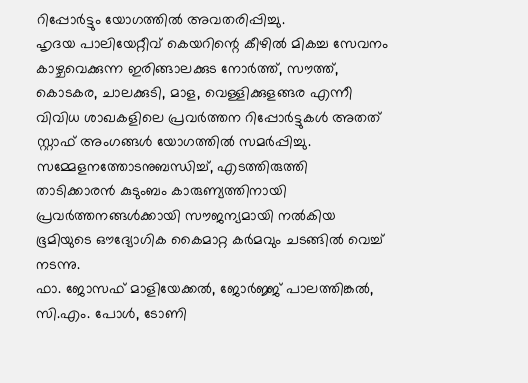റിപ്പോർട്ടും യോഗത്തിൽ അവതരിപ്പിച്ചു.
ഹൃദയ പാലിയേറ്റീവ് കെയറിന്റെ കീഴിൽ മികച്ച സേവനം കാഴ്ചവെക്കുന്ന ഇരിങ്ങാലക്കുട നോർത്ത്, സൗത്ത്, കൊടകര, ചാലക്കുടി, മാള, വെള്ളിക്കുളങ്ങര എന്നീ വിവിധ ശാഖകളിലെ പ്രവർത്തന റിപ്പോർട്ടുകൾ അതത് സ്റ്റാഫ് അംഗങ്ങൾ യോഗത്തിൽ സമർപ്പിച്ചു.
സമ്മേളനത്തോടനുബന്ധിച്ച്, എടത്തിരുത്തി താടിക്കാരൻ കുടുംബം കാരുണ്യത്തിനായി പ്രവർത്തനങ്ങൾക്കായി സൗജന്യമായി നൽകിയ ഭൂമിയുടെ ഔദ്യോഗിക കൈമാറ്റ കർമവും ചടങ്ങിൽ വെച്ച് നടന്നു.
ഫാ. ജോസഫ് മാളിയേക്കൽ, ജോർജ്ജ് പാലത്തിങ്കൽ, സി.എം. പോൾ, ടോണി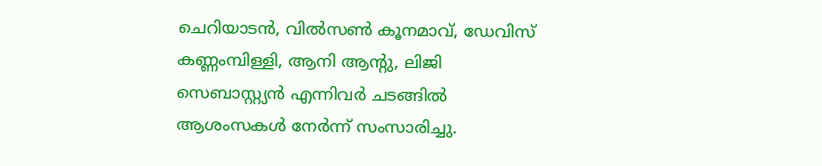ചെറിയാടൻ, വിൽസൺ കൂനമാവ്, ഡേവിസ് കണ്ണംമ്പിള്ളി, ആനി ആന്റു, ലിജി സെബാസ്റ്റ്യൻ എന്നിവർ ചടങ്ങിൽ ആശംസകൾ നേർന്ന് സംസാരിച്ചു.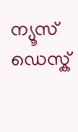ന്യൂസ് ഡെസ്ക്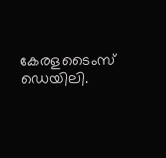കേരളടൈംസ് ഡെയിലി.